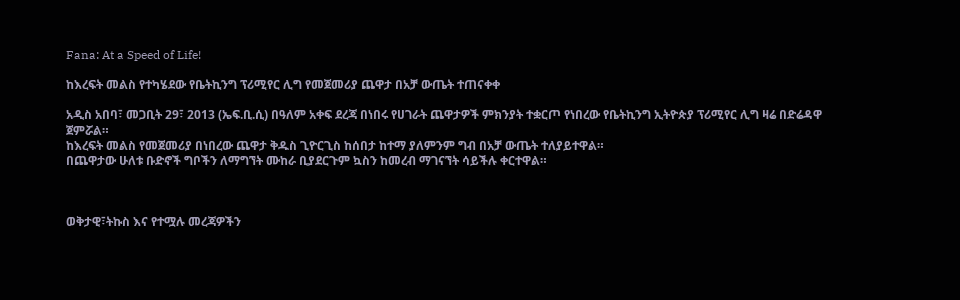Fana: At a Speed of Life!

ከእረፍት መልስ የተካሄደው የቤትኪንግ ፕሪሚየር ሊግ የመጀመሪያ ጨዋታ በአቻ ውጤት ተጠናቀቀ

አዲስ አበባ፣ መጋቢት 29፣ 2013 (ኤፍ.ቢ.ሲ) በዓለም አቀፍ ደረጃ በነበሩ የሀገራት ጨዋታዎች ምክንያት ተቋርጦ የነበረው የቤትኪንግ ኢትዮጵያ ፕሪሚየር ሊግ ዛሬ በድሬዳዋ ጀምሯል።
ከእረፍት መልስ የመጀመሪያ በነበረው ጨዋታ ቅዱስ ጊዮርጊስ ከሰበታ ከተማ ያለምንም ግብ በአቻ ውጤት ተለያይተዋል።
በጨዋታው ሁለቱ ቡድኖች ግቦችን ለማግኘት ሙከራ ቢያደርጉም ኳስን ከመረብ ማገናኘት ሳይችሉ ቀርተዋል።



ወቅታዊ፣ትኩስ እና የተሟሉ መረጃዎችን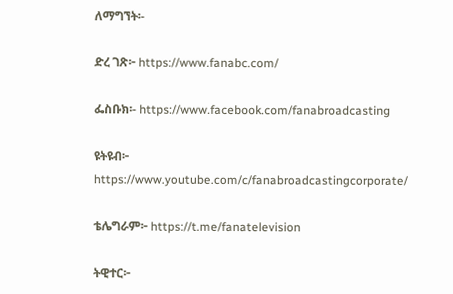ለማግኘት፡-

ድረ ገጽ፦ https://www.fanabc.com/

ፌስቡክ፡- https://www.facebook.com/fanabroadcasting

ዩትዩብ፦ https://www.youtube.com/c/fanabroadcastingcorporate/

ቴሌግራም፦ https://t.me/fanatelevision

ትዊተር፦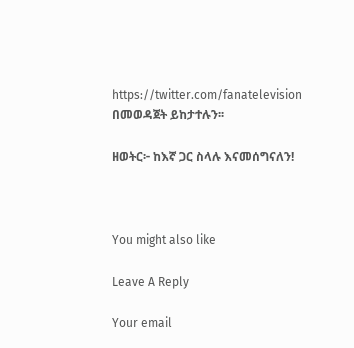https://twitter.com/fanatelevision በመወዳጀት ይከታተሉን፡፡

ዘወትር፦ ከእኛ ጋር ስላሉ እናመሰግናለን!



You might also like

Leave A Reply

Your email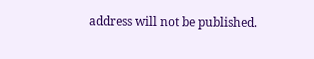address will not be published.